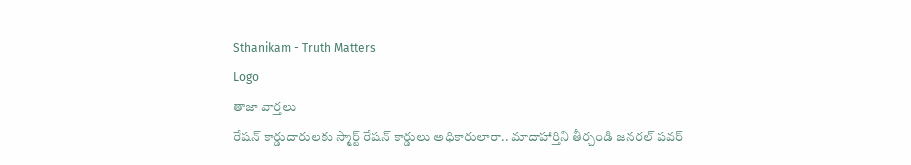Sthanikam - Truth Matters
Logo
తాజా వార్తలు
రేషన్ కార్డుదారులకు స్మార్ట్ రేషన్ కార్డులు అధికారులారా.. మాదాహార్తిని తీర్చండి జనరల్ పవర్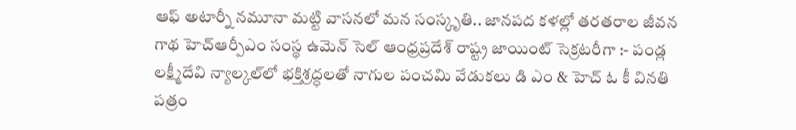ఆఫ్ అటార్నీ నమూనా మట్టి వాసనలో మన సంస్కృతి.. జానపద కళల్లో తరతరాల జీవన గాథ హెచ్ఆర్పీఎం సంస్థ ఉమెన్ సెల్ ఆంధ్రప్రదేశ్ రాష్ట్ర జాయింట్ సెక్రటరీగా :- పండ్ల లక్ష్మీదేవి న్యాల్కల్‌లో భక్తిశ్రద్ధలతో నాగుల పంచమి వేడుకలు డి ఎం & హెచ్ ఓ కీ వినతి పత్రం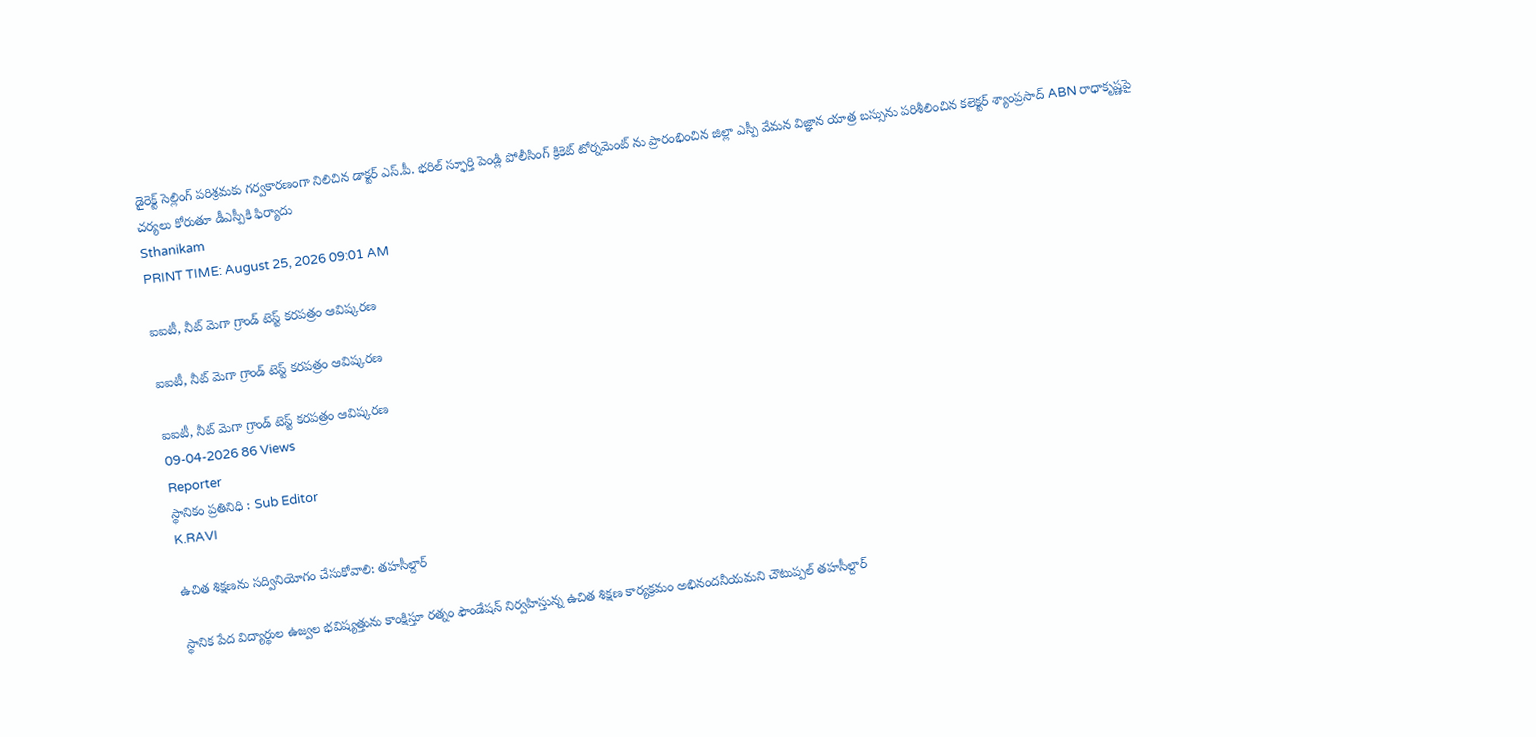డైరెక్ట్ సెల్లింగ్ పరిశ్రమకు గర్వకారణంగా నిలిచిన డాక్టర్ ఎస్.పీ. భరిల్ స్ఫూర్తి పెండ్లి పోలీసింగ్ క్రికెట్ టోర్నమెంట్ ను ప్రారంభించిన జిల్లా ఎస్పీ వేమన విజ్ఞాన యాత్ర బస్సును పరిశీలించిన కలెక్టర్ శ్యాంప్రసాద్ ABN రాధాకృష్ణపై చర్యలు కోరుతూ డీఎస్పీకి ఫిర్యాదు
Sthanikam
PRINT TIME: August 25, 2026 09:01 AM

ఐఐటీ, నీట్ మెగా గ్రాండ్ టెస్ట్ కరపత్రం ఆవిష్కరణ

ఐఐటీ, నీట్ మెగా గ్రాండ్ టెస్ట్ కరపత్రం ఆవిష్కరణ

ఐఐటీ, నీట్ మెగా గ్రాండ్ టెస్ట్ కరపత్రం ఆవిష్కరణ
09-04-2026 86 Views
Reporter
స్థానికం ప్రతినిధి : Sub Editor
K.RAVI

ఉచిత శిక్షణను సద్వినియోగం చేసుకోవాలి: తహసీల్దార్‌

స్థానిక పేద విద్యార్థుల ఉజ్వల భవిష్యత్తును కాంక్షిస్తూ రత్నం ఫౌండేషన్ నిర్వహిస్తున్న ఉచిత శిక్షణ కార్యక్రమం అభినందనీయమని చౌటుప్పల్ తహసీల్దార్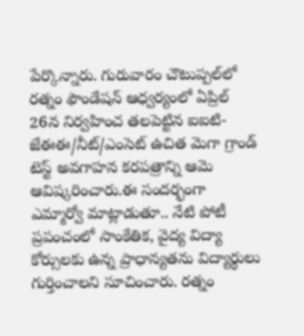పేర్కొన్నారు. గురువారం చౌటుప్పల్‌లో రత్నం ఫౌండేషన్ ఆధ్వర్యంలో ఏప్రిల్ 26న నిర్వహించ తలపెట్టిన ఐఐటి-జేఈఈ/నీట్/ఎంసెట్ ఉచిత మెగా గ్రాండ్ టెస్ట్ అవగాహన కరపత్రాన్ని ఆమె ఆవిష్కరించారు.ఈ సందర్భంగా ఎమ్మార్వో మాట్లాడుతూ.. నేటి పోటీ ప్రపంచంలో సాంకేతిక, వైద్య విద్యా కోర్సులకు ఉన్న ప్రాధాన్యతను విద్యార్థులు గుర్తించాలని సూచించారు. రత్నం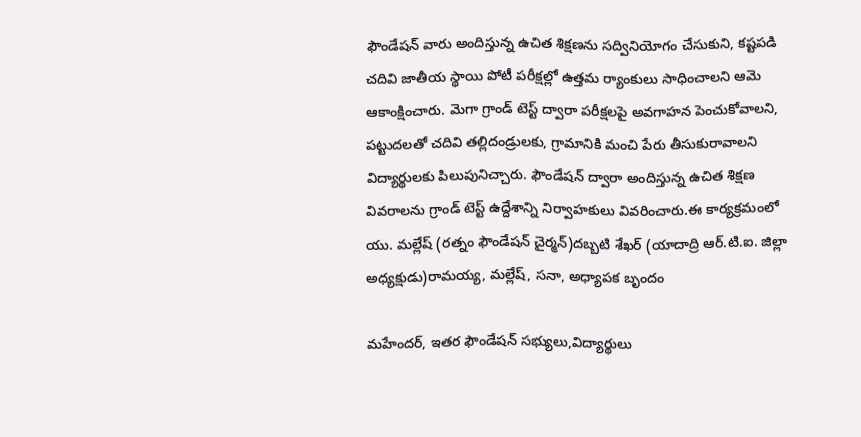ఫౌండేషన్ వారు అందిస్తున్న ఉచిత శిక్షణను సద్వినియోగం చేసుకుని, కష్టపడి చదివి జాతీయ స్థాయి పోటీ పరీక్షల్లో ఉత్తమ ర్యాంకులు సాధించాలని ఆమె ఆకాంక్షించారు. మెగా గ్రాండ్ టెస్ట్ ద్వారా పరీక్షలపై అవగాహన పెంచుకోవాలని, పట్టుదలతో చదివి తల్లిదండ్రులకు, గ్రామానికి మంచి పేరు తీసుకురావాలని విద్యార్థులకు పిలుపునిచ్చారు. ఫౌండేషన్ ద్వారా అందిస్తున్న ఉచిత శిక్షణ వివరాలను గ్రాండ్ టెస్ట్ ఉద్దేశాన్ని నిర్వాహకులు వివరించారు.ఈ కార్యక్రమంలో యు. మల్లేష్ (రత్నం ఫౌండేషన్ చైర్మన్)దబ్బటి శేఖర్ (యాదాద్రి ఆర్.టి.ఐ. జిల్లా అధ్యక్షుడు)రామయ్య, మల్లేష్, సనా, అధ్యాపక బృందం

మహేందర్, ఇతర ఫౌండేషన్ సభ్యులు,విద్యార్థులు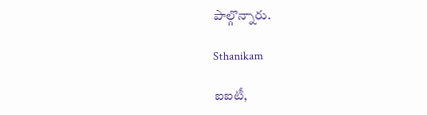పాల్గొన్నారు.

Sthanikam

ఐఐటీ,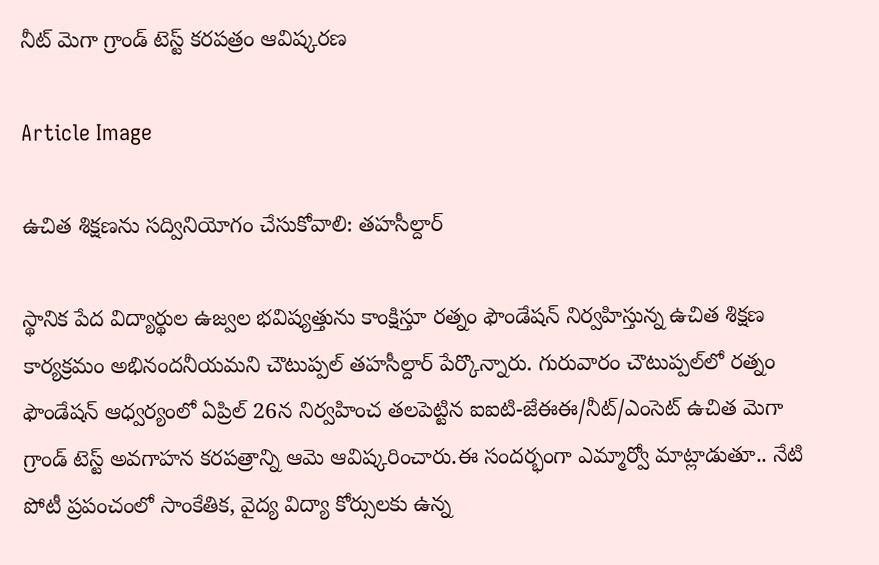నీట్ మెగా గ్రాండ్ టెస్ట్ కరపత్రం ఆవిష్కరణ

Article Image

ఉచిత శిక్షణను సద్వినియోగం చేసుకోవాలి: తహసీల్దార్‌

స్థానిక పేద విద్యార్థుల ఉజ్వల భవిష్యత్తును కాంక్షిస్తూ రత్నం ఫౌండేషన్ నిర్వహిస్తున్న ఉచిత శిక్షణ కార్యక్రమం అభినందనీయమని చౌటుప్పల్ తహసీల్దార్ పేర్కొన్నారు. గురువారం చౌటుప్పల్‌లో రత్నం ఫౌండేషన్ ఆధ్వర్యంలో ఏప్రిల్ 26న నిర్వహించ తలపెట్టిన ఐఐటి-జేఈఈ/నీట్/ఎంసెట్ ఉచిత మెగా గ్రాండ్ టెస్ట్ అవగాహన కరపత్రాన్ని ఆమె ఆవిష్కరించారు.ఈ సందర్భంగా ఎమ్మార్వో మాట్లాడుతూ.. నేటి పోటీ ప్రపంచంలో సాంకేతిక, వైద్య విద్యా కోర్సులకు ఉన్న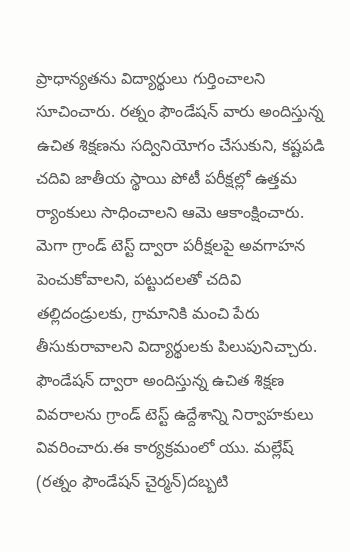ప్రాధాన్యతను విద్యార్థులు గుర్తించాలని సూచించారు. రత్నం ఫౌండేషన్ వారు అందిస్తున్న ఉచిత శిక్షణను సద్వినియోగం చేసుకుని, కష్టపడి చదివి జాతీయ స్థాయి పోటీ పరీక్షల్లో ఉత్తమ ర్యాంకులు సాధించాలని ఆమె ఆకాంక్షించారు. మెగా గ్రాండ్ టెస్ట్ ద్వారా పరీక్షలపై అవగాహన పెంచుకోవాలని, పట్టుదలతో చదివి తల్లిదండ్రులకు, గ్రామానికి మంచి పేరు తీసుకురావాలని విద్యార్థులకు పిలుపునిచ్చారు. ఫౌండేషన్ ద్వారా అందిస్తున్న ఉచిత శిక్షణ వివరాలను గ్రాండ్ టెస్ట్ ఉద్దేశాన్ని నిర్వాహకులు వివరించారు.ఈ కార్యక్రమంలో యు. మల్లేష్ (రత్నం ఫౌండేషన్ చైర్మన్)దబ్బటి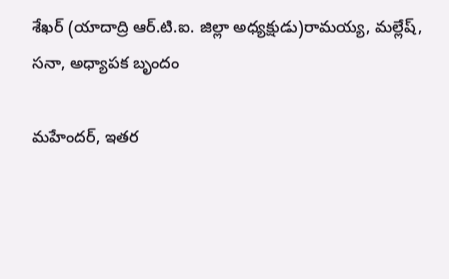శేఖర్ (యాదాద్రి ఆర్.టి.ఐ. జిల్లా అధ్యక్షుడు)రామయ్య, మల్లేష్, సనా, అధ్యాపక బృందం

మహేందర్, ఇతర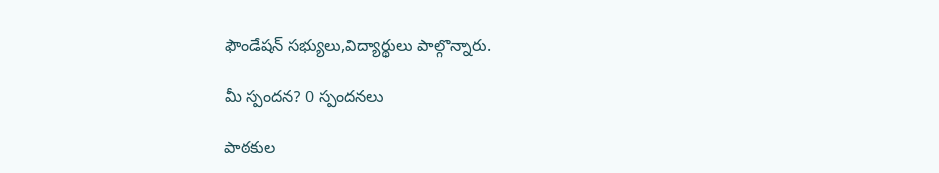ఫౌండేషన్ సభ్యులు,విద్యార్థులు పాల్గొన్నారు.

మీ స్పందన? 0 స్పందనలు

పాఠకుల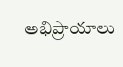అభిప్రాయాలు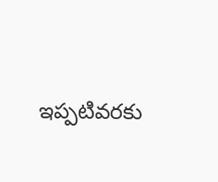ఇప్పటివరకు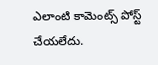ఎలాంటి కామెంట్స్ పోస్ట్ చేయలేదు.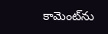కామెంట్‌ను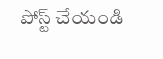పోస్ట్ చేయండి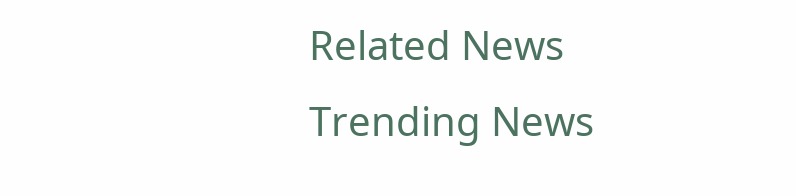Related News
Trending News